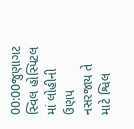00:00જુણાગટ સ્વિલ હોસ્પિટલ માં લોહીની ઉણપ નસરજાય તે માટે શ્વિલ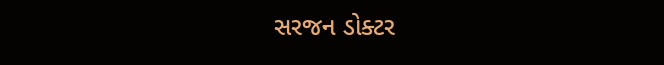સરજન ડોક્ટર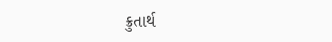ક્રુતાર્થ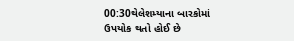00:30થેલેશમ્યાના બારકોમાં ઉપયોક થતો હોઈ છે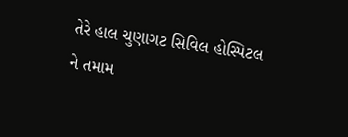તેરે હાલ ચુણાગટ સિવિલ હોસ્પિટલ ને તમામ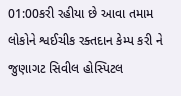01:00કરી રહીયા છે આવા તમામ લોકોને શ્વઈચીક રક્તદાન કેમ્પ કરી ને જુણાગટ સિવીલ હોસ્પિટલ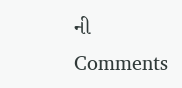ની
Comments